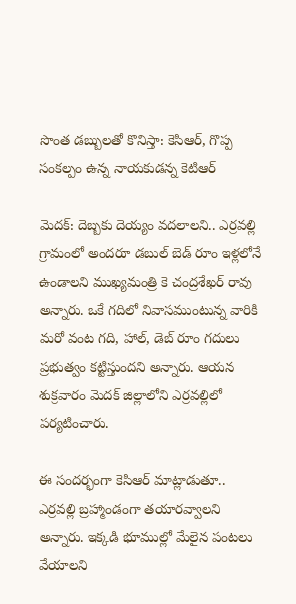సొంత డబ్బులతో కొనిస్తా: కెసిఆర్, గొప్ప సంకల్పం ఉన్న నాయకుడన్న కెటిఆర్

మెదక్: దెబ్బకు దెయ్యం వదలాలని.. ఎర్రవల్లి గ్రామంలో అందరూ డబుల్ బెడ్ రూం ఇళ్లలోనే ఉండాలని ముఖ్యమంత్రి కె చంద్రశేఖర్ రావు అన్నారు. ఒకే గదిలో నివాసముంటున్న వారికి మరో వంట గది, హాల్, డెబ్ రూం గదులు ప్రభుత్వం కట్టిస్తుందని అన్నారు. ఆయన శుక్రవారం మెదక్ జిల్లాలోని ఎర్రవల్లిలో పర్యటించారు.

ఈ సందర్భంగా కెసిఆర్ మాట్లాడుతూ.. ఎర్రవల్లి బ్రహ్మాండంగా తయారవ్వాలని అన్నారు. ఇక్కడి భూముల్లో మేలైన పంటలు వేయాలని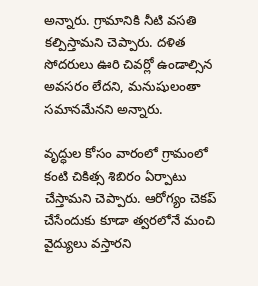అన్నారు. గ్రామానికి నీటి వసతి కల్పిస్తామని చెప్పారు. దళిత సోదరులు ఊరి చివర్లో ఉండాల్సిన అవసరం లేదని, మనుషులంతా సమానమేనని అన్నారు.

వృద్ధుల కోసం వారంలో గ్రామంలో కంటి చికిత్స శిబిరం ఏర్పాటు చేస్తామని చెప్పారు. ఆరోగ్యం చెకప్ చేసేందుకు కూడా త్వరలోనే మంచి వైద్యులు వస్తారని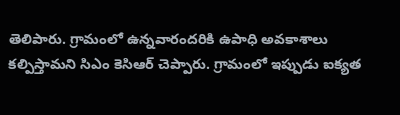తెలిపారు. గ్రామంలో ఉన్నవారందరికి ఉపాధి అవకాశాలు కల్పిస్తామని సిఎం కెసిఆర్ చెప్పారు. గ్రామంలో ఇప్పుడు ఐక్యత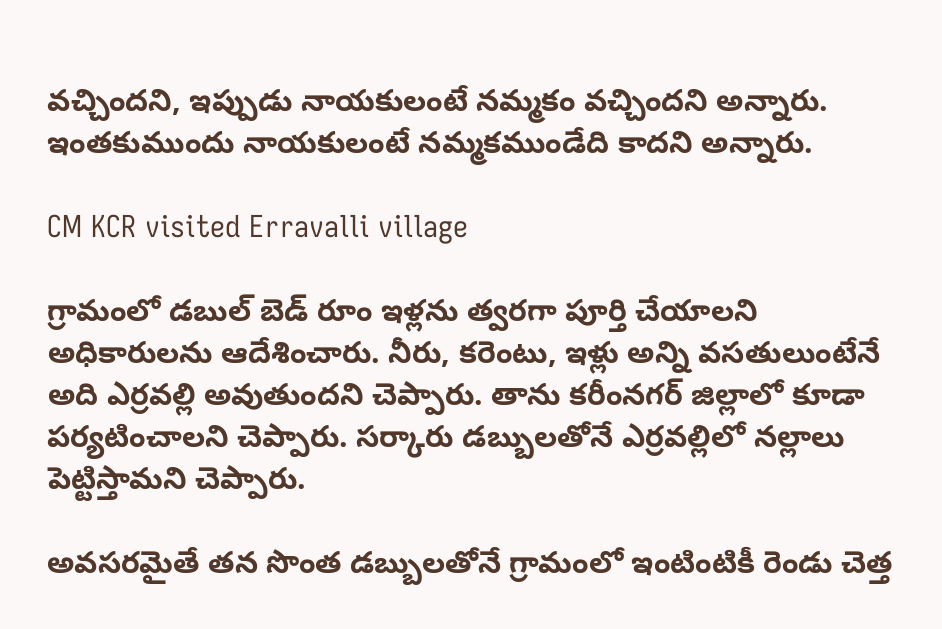వచ్చిందని, ఇప్పుడు నాయకులంటే నమ్మకం వచ్చిందని అన్నారు. ఇంతకుముందు నాయకులంటే నమ్మకముండేది కాదని అన్నారు.

CM KCR visited Erravalli village

గ్రామంలో డబుల్ బెడ్ రూం ఇళ్లను త్వరగా పూర్తి చేయాలని అధికారులను ఆదేశించారు. నీరు, కరెంటు, ఇళ్లు అన్ని వసతులుంటేనే అది ఎర్రవల్లి అవుతుందని చెప్పారు. తాను కరీంనగర్ జిల్లాలో కూడా పర్యటించాలని చెప్పారు. సర్కారు డబ్బులతోనే ఎర్రవల్లిలో నల్లాలు పెట్టిస్తామని చెప్పారు.

అవసరమైతే తన సొంత డబ్బులతోనే గ్రామంలో ఇంటింటికీ రెండు చెత్త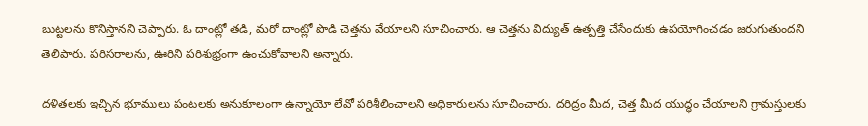బుట్టలను కొనిస్తానని చెప్పారు. ఓ దాంట్లో తడి, మరో దాంట్లో పొడి చెత్తను వేయాలని సూచించారు. ఆ చెత్తను విద్యుత్ ఉత్పత్తి చేసేందుకు ఉపయోగించడం జరుగుతుందని తెలిపారు. పరిసరాలను, ఊరిని పరిశుభ్రంగా ఉంచుకోవాలని అన్నారు.

దళితలకు ఇచ్చిన భూములు పంటలకు అనుకూలంగా ఉన్నాయో లేవో పరిశీలించాలని అధికారులను సూచించారు. దరిద్రం మీద, చెత్త మీద యుద్ధం చేయాలని గ్రామస్తులకు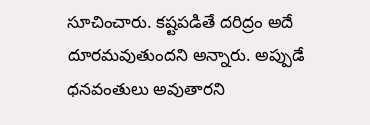సూచించారు. కష్టపడితే దరిద్రం అదే దూరమవుతుందని అన్నారు. అప్పుడే ధనవంతులు అవుతారని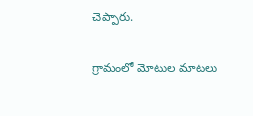చెప్పారు.

గ్రామంలో మోటుల మాటలు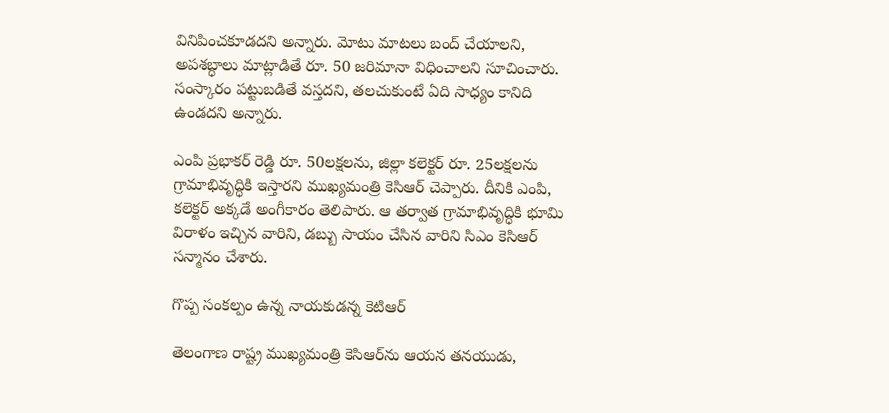వినిపించకూడదని అన్నారు. మోటు మాటలు బంద్ చేయాలని, అపశబ్ధాలు మాట్లాడితే రూ. 50 జరిమానా విధించాలని సూచించారు. సంస్కారం పట్టుబడితే వస్తదని, తలచుకుంటే ఏది సాధ్యం కానిది ఉండదని అన్నారు.

ఎంపి ప్రభాకర్ రెడ్డి రూ. 50లక్షలను, జిల్లా కలెక్టర్ రూ. 25లక్షలను గ్రామాభివృద్ధికి ఇస్తారని ముఖ్యమంత్రి కెసిఆర్ చెప్పారు. దీనికి ఎంపి, కలెక్టర్ అక్కడే అంగీకారం తెలిపారు. ఆ తర్వాత గ్రామాభివృద్ధికి భూమి విరాళం ఇచ్చిన వారిని, డబ్బు సాయం చేసిన వారిని సిఎం కెసిఆర్ సన్మానం చేశారు.

గొప్ప సంకల్పం ఉన్న నాయకుడన్న కెటిఆర్

తెలంగాణ రాష్ట్ర ముఖ్యమంత్రి కెసిఆర్‌ను ఆయన తనయుడు,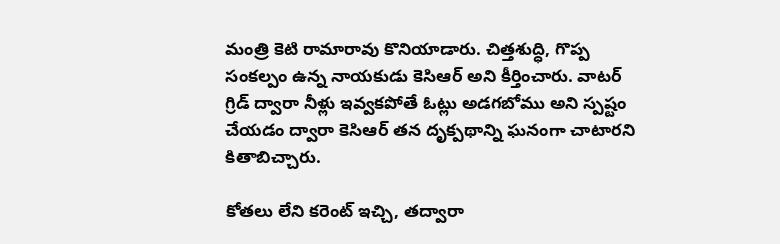మంత్రి కెటి రామారావు కొనియాడారు. చిత్తశుద్ధి, గొప్ప సంకల్పం ఉన్న నాయకుడు కెసిఆర్ అని కీర్తించారు. వాటర్ గ్రిడ్ ద్వారా నీళ్లు ఇవ్వకపోతే ఓట్లు అడగబోము అని స్పష్టం చేయడం ద్వారా కెసిఆర్ తన దృక్పథాన్ని ఘనంగా చాటారని కితాబిచ్చారు.

కోతలు లేని కరెంట్ ఇచ్చి, తద్వారా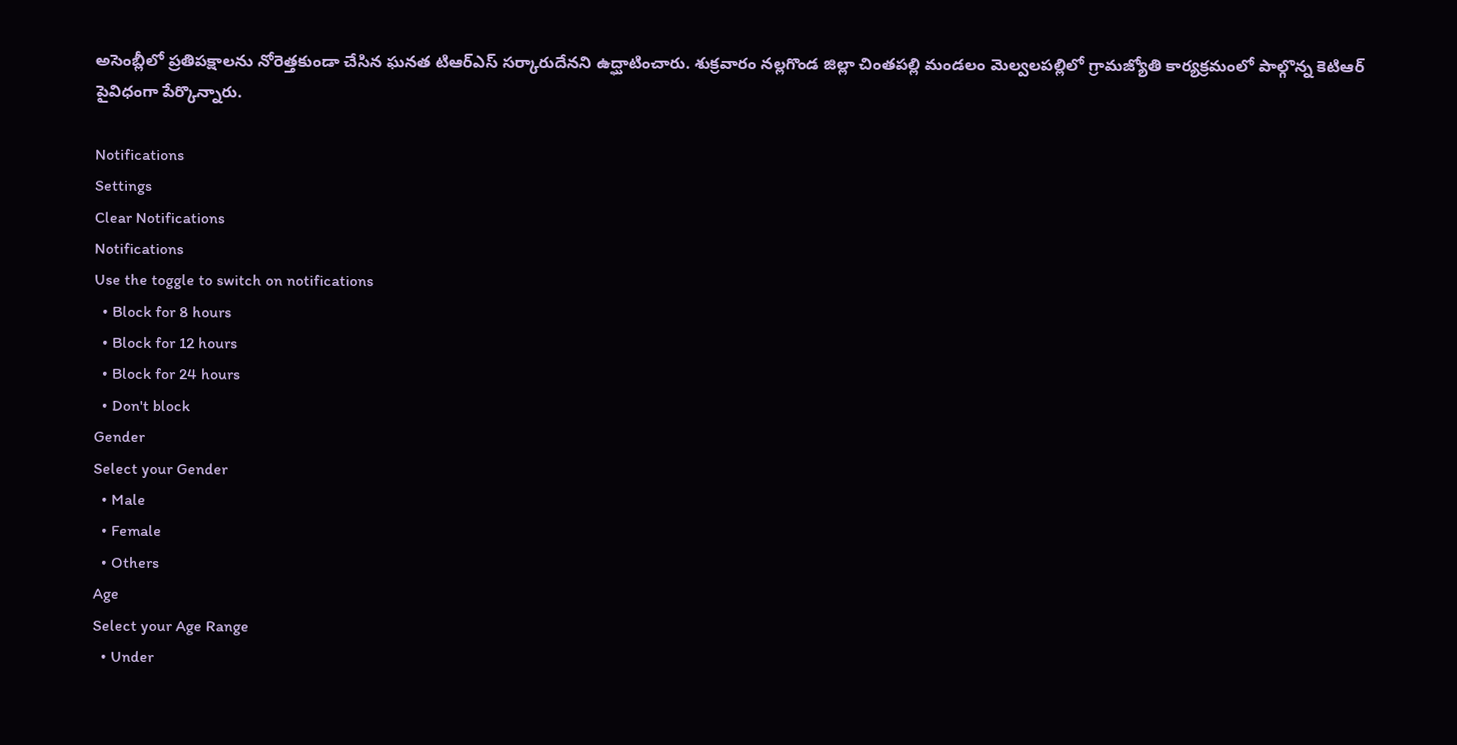అసెంబ్లీలో ప్రతిపక్షాలను నోరెత్తకుండా చేసిన ఘనత టిఆర్ఎస్ సర్కారుదేనని ఉద్ఘాటించారు. శుక్రవారం నల్లగొండ జిల్లా చింతపల్లి మండలం మెల్వలపల్లిలో గ్రామజ్యోతి కార్యక్రమంలో పాల్గొన్న కెటిఆర్ పైవిధంగా పేర్కొన్నారు.

Notifications
Settings
Clear Notifications
Notifications
Use the toggle to switch on notifications
  • Block for 8 hours
  • Block for 12 hours
  • Block for 24 hours
  • Don't block
Gender
Select your Gender
  • Male
  • Female
  • Others
Age
Select your Age Range
  • Under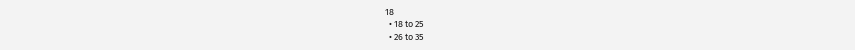18
  • 18 to 25
  • 26 to 35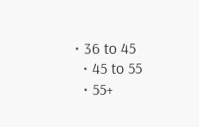• 36 to 45
  • 45 to 55
  • 55+